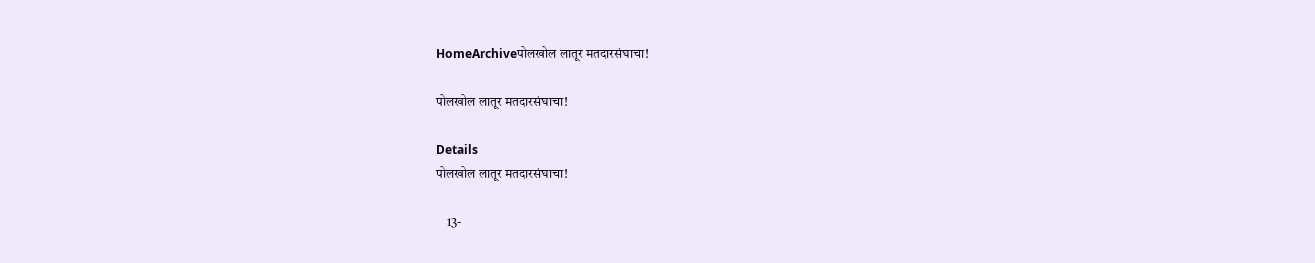HomeArchiveपोलखोल लातूर मतदारसंघाचा!

पोलखोल लातूर मतदारसंघाचा!

Details
पोलखोल लातूर मतदारसंघाचा!

    13-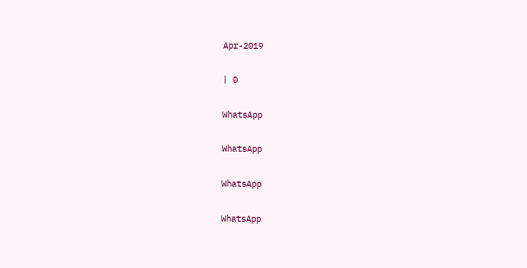Apr-2019

| 0

WhatsApp

WhatsApp

WhatsApp

WhatsApp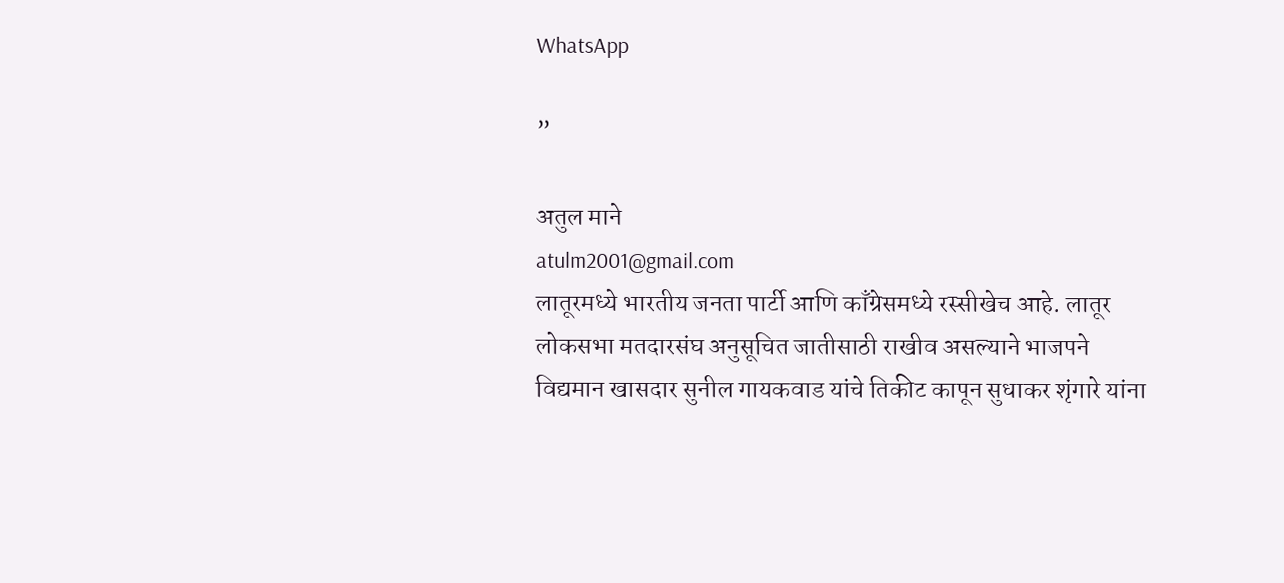WhatsApp

”

अतुल माने
atulm2001@gmail.com
लातूरमध्ये भारतीय जनता पार्टी आणि काँग्रेसमध्ये रस्सीखेच आहे. लातूर लोकसभा मतदारसंघ अनुसूचित जातीसाठी राखीव असल्याने भाजपने विद्यमान खासदार सुनील गायकवाड यांचे तिकीट कापून सुधाकर शृंगारे यांना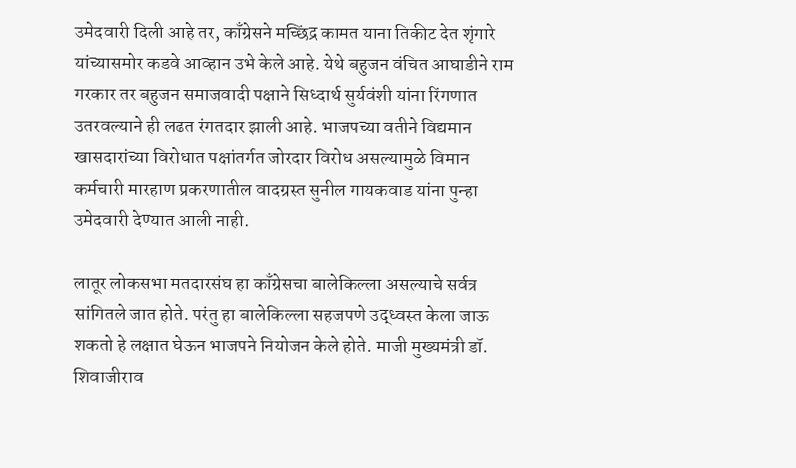उमेदवारी दिली आहे तर, काँग्रेसने मच्छिंद्र कामत याना तिकीट देत शृंगारे यांच्यासमोर कडवे आव्हान उभे केले आहे. येथे बहुजन वंचित आघाडीने राम गरकार तर बहुजन समाजवादी पक्षाने सिध्दार्थ सुर्यवंशी यांना रिंगणात उतरवल्याने ही लढत रंगतदार झाली आहे. भाजपच्या वतीने विद्यमान खासदारांच्या विरोधात पक्षांतर्गत जोरदार विरोध असल्यामुळे विमान कर्मचारी मारहाण प्रकरणातील वादग्रस्त सुनील गायकवाड यांना पुन्हा उमेदवारी देण्यात आली नाही.

लातूर लोकसभा मतदारसंघ हा काँग्रेसचा बालेकिल्ला असल्याचे सर्वत्र सांगितले जात होते. परंतु हा बालेकिल्ला सहजपणे उद्ध्वस्त केला जाऊ शकतो हे लक्षात घेऊन भाजपने नियोजन केले होते. माजी मुख्यमंत्री डॉ. शिवाजीराव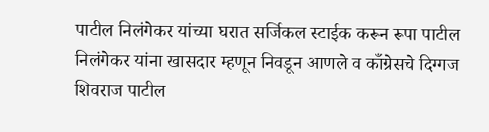पाटील निलंगेकर यांच्या घरात सर्जिकल स्टाईक करून रूपा पाटील निलंगेकर यांना खासदार म्हणून निवडून आणले व काँग्रेसचे दिग्गज शिवराज पाटील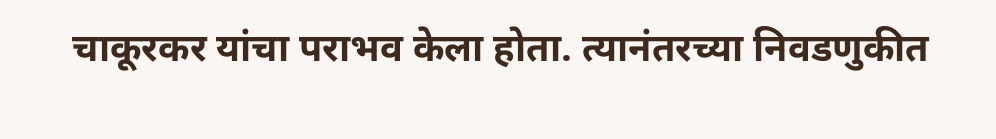चाकूरकर यांचा पराभव केला होता. त्यानंतरच्या निवडणुकीत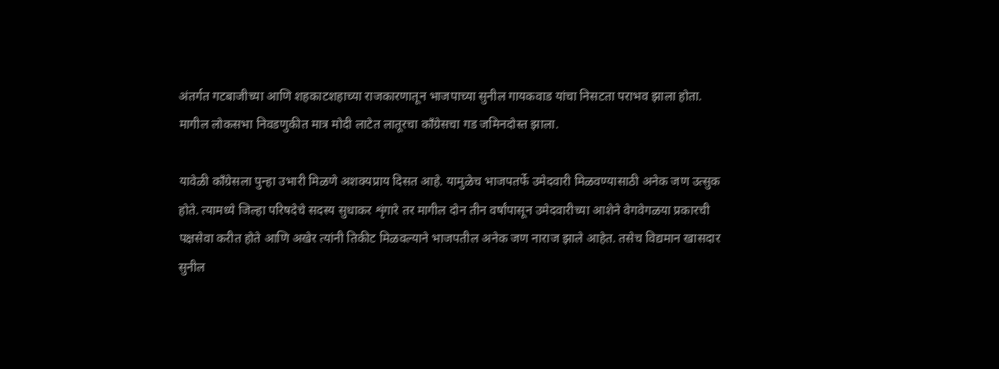अंतर्गत गटबाजीच्या आणि शहकाटशहाच्या राजकारणातून भाजपाच्या सुनील गायकवाड यांचा निसटता पराभव झाला होता. मागील लोकसभा निवडणुकीत मात्र मोदी लाटेत लातूरचा काँग्रेसचा गड जमिनदोस्त झाला.

यावेळी काँग्रेसला पुन्हा उभारी मिळणे अशक्यप्राय दिसत आहे. यामुळेच भाजपतर्फे उमेदवारी मिळवण्यासाठी अनेक जण उत्सुक होते. त्यामध्ये जिल्हा परिषदेचे सदस्य सुधाकर शृंगारे तर मागील दोन तीन वर्षांपासून उमेदवारीच्या आशेने वेगवेगळया प्रकारची पक्षसेवा करीत होते आणि अखेर त्यांनी तिकीट मिळवल्याने भाजपतील अनेक जण नाराज झाले आहेत. तसेच विद्यमान खासदार सुनील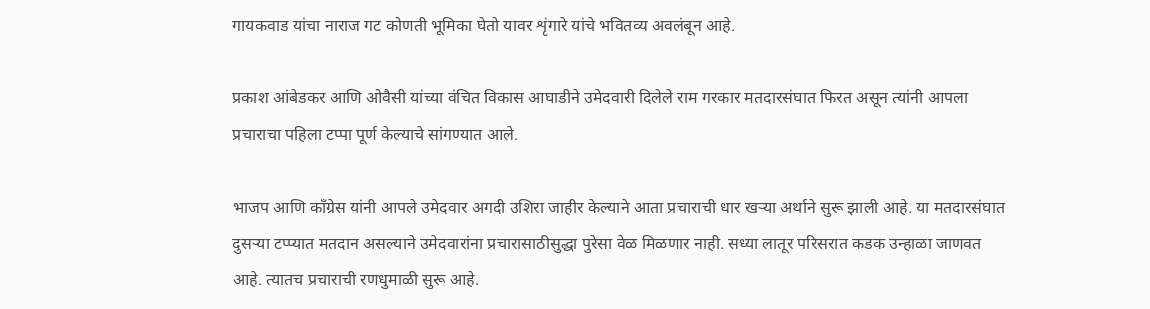गायकवाड यांचा नाराज गट कोणती भूमिका घेतो यावर शृंगारे यांचे भवितव्य अवलंबून आहे.

प्रकाश आंबेडकर आणि ओवैसी यांच्या वंचित विकास आघाडीने उमेदवारी दिलेले राम गरकार मतदारसंघात फिरत असून त्यांनी आपला प्रचाराचा पहिला टप्पा पूर्ण केल्याचे सांगण्यात आले.

भाजप आणि काँग्रेस यांनी आपले उमेदवार अगदी उशिरा जाहीर केल्याने आता प्रचाराची धार खऱ्या अर्थाने सुरू झाली आहे. या मतदारसंघात दुसऱ्या टप्प्यात मतदान असल्याने उमेदवारांना प्रचारासाठीसुद्धा पुरेसा वेळ मिळणार नाही. सध्या लातूर परिसरात कडक उन्हाळा जाणवत आहे. त्यातच प्रचाराची रणधुमाळी सुरू आहे.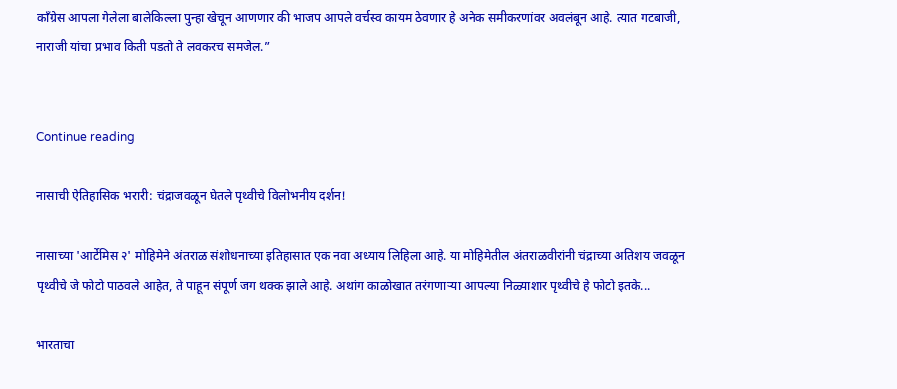काँग्रेस आपला गेलेला बालेकिल्ला पुन्हा खेचून आणणार की भाजप आपले वर्चस्व कायम ठेवणार हे अनेक समीकरणांवर अवलंबून आहे. त्यात गटबाजी, नाराजी यांचा प्रभाव किती पडतो ते लवकरच समजेल.”


Continue reading

नासाची ऐतिहासिक भरारी: चंद्राजवळून घेतले पृथ्वीचे विलोभनीय दर्शन!

नासाच्या 'आर्टेमिस २' मोहिमेने अंतराळ संशोधनाच्या इतिहासात एक नवा अध्याय लिहिला आहे. या मोहिमेतील अंतराळवीरांनी चंद्राच्या अतिशय जवळून पृथ्वीचे जे फोटो पाठवले आहेत, ते पाहून संपूर्ण जग थक्क झाले आहे. अथांग काळोखात तरंगणाऱ्या आपल्या निळ्याशार पृथ्वीचे हे फोटो इतके...

भारताचा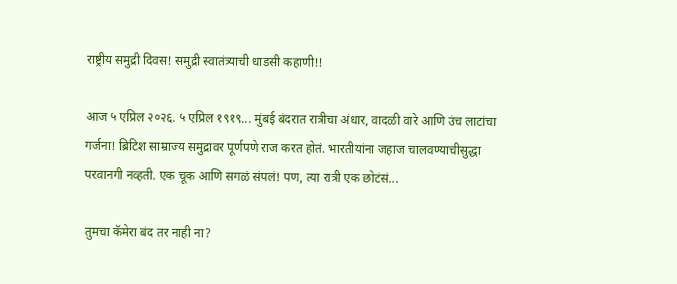राष्ट्रीय समुद्री दिवस! समुद्री स्वातंत्र्याची धाडसी कहाणी!!

आज ५ एप्रिल २०२६. ५ एप्रिल १९१९... मुंबई बंदरात रात्रीचा अंधार, वादळी वारे आणि उंच लाटांचा गर्जना! ब्रिटिश साम्राज्य समुद्रावर पूर्णपणे राज करत होतं. भारतीयांना जहाज चालवण्याचीसुद्धा परवानगी नव्हती. एक चूक आणि सगळं संपलं! पण, त्या रात्री एक छोटंसं...

तुमचा कॅमेरा बंद तर नाही ना?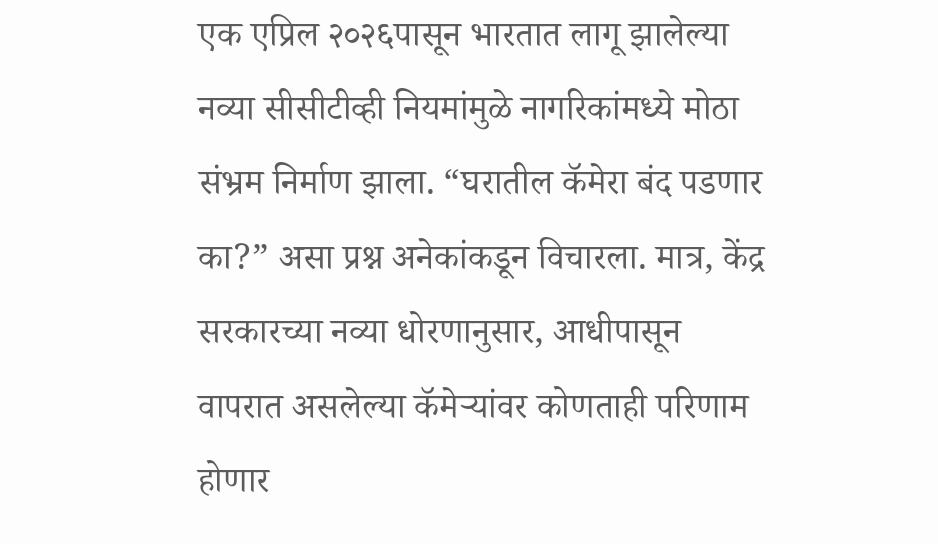एक एप्रिल २०२६पासून भारतात लागू झालेल्या नव्या सीसीटीव्ही नियमांमुळे नागरिकांमध्ये मोठा संभ्रम निर्माण झाला. “घरातील कॅमेरा बंद पडणार का?” असा प्रश्न अनेकांकडून विचारला. मात्र, केंद्र सरकारच्या नव्या धोरणानुसार, आधीपासून वापरात असलेल्या कॅमेर्‍यांवर कोणताही परिणाम होणार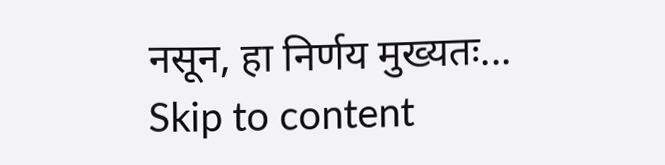नसून, हा निर्णय मुख्यतः...
Skip to content